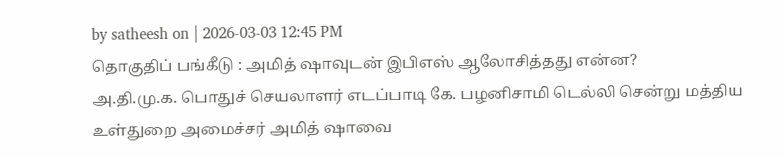by satheesh on | 2026-03-03 12:45 PM
தொகுதிப் பங்கீடு : அமித் ஷாவுடன் இபிஎஸ் ஆலோசித்தது என்ன?
அ.தி.மு.க. பொதுச் செயலாளர் எடப்பாடி கே. பழனிசாமி டெல்லி சென்று மத்திய உள்துறை அமைச்சர் அமித் ஷாவை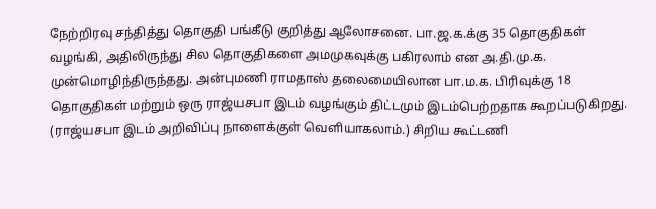நேற்றிரவு சந்தித்து தொகுதி பங்கீடு குறித்து ஆலோசனை. பா.ஜ.க.க்கு 35 தொகுதிகள் வழங்கி, அதிலிருந்து சில தொகுதிகளை அமமுகவுக்கு பகிரலாம் என அ.தி.மு.க. முன்மொழிந்திருந்தது. அன்புமணி ராமதாஸ் தலைமையிலான பா.ம.க. பிரிவுக்கு 18 தொகுதிகள் மற்றும் ஒரு ராஜ்யசபா இடம் வழங்கும் திட்டமும் இடம்பெற்றதாக கூறப்படுகிறது. (ராஜ்யசபா இடம் அறிவிப்பு நாளைக்குள் வெளியாகலாம்.) சிறிய கூட்டணி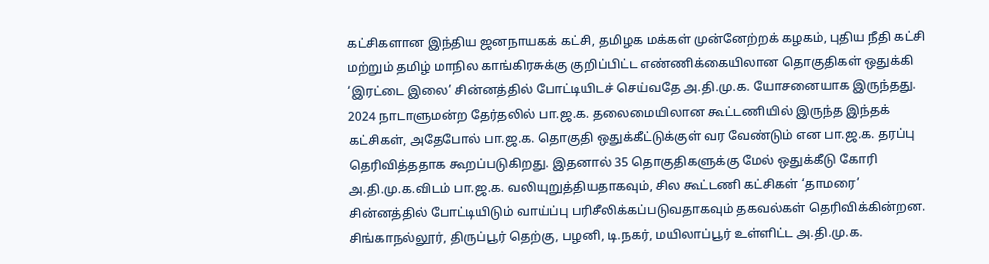கட்சிகளான இந்திய ஜனநாயகக் கட்சி, தமிழக மக்கள் முன்னேற்றக் கழகம், புதிய நீதி கட்சி மற்றும் தமிழ் மாநில காங்கிரசுக்கு குறிப்பிட்ட எண்ணிக்கையிலான தொகுதிகள் ஒதுக்கி ‘இரட்டை இலை’ சின்னத்தில் போட்டியிடச் செய்வதே அ.தி.மு.க. யோசனையாக இருந்தது. 2024 நாடாளுமன்ற தேர்தலில் பா.ஜ.க. தலைமையிலான கூட்டணியில் இருந்த இந்தக் கட்சிகள், அதேபோல் பா.ஜ.க. தொகுதி ஒதுக்கீட்டுக்குள் வர வேண்டும் என பா.ஜ.க. தரப்பு தெரிவித்ததாக கூறப்படுகிறது. இதனால் 35 தொகுதிகளுக்கு மேல் ஒதுக்கீடு கோரி அ.தி.மு.க.விடம் பா.ஜ.க. வலியுறுத்தியதாகவும், சில கூட்டணி கட்சிகள் ‘தாமரை’ சின்னத்தில் போட்டியிடும் வாய்ப்பு பரிசீலிக்கப்படுவதாகவும் தகவல்கள் தெரிவிக்கின்றன. சிங்காநல்லூர், திருப்பூர் தெற்கு, பழனி, டி.நகர், மயிலாப்பூர் உள்ளிட்ட அ.தி.மு.க.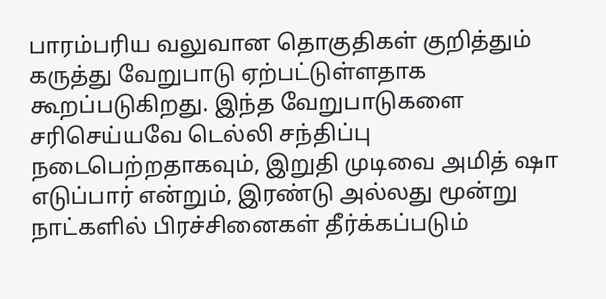பாரம்பரிய வலுவான தொகுதிகள் குறித்தும் கருத்து வேறுபாடு ஏற்பட்டுள்ளதாக கூறப்படுகிறது. இந்த வேறுபாடுகளை சரிசெய்யவே டெல்லி சந்திப்பு நடைபெற்றதாகவும், இறுதி முடிவை அமித் ஷா எடுப்பார் என்றும், இரண்டு அல்லது மூன்று நாட்களில் பிரச்சினைகள் தீர்க்கப்படும்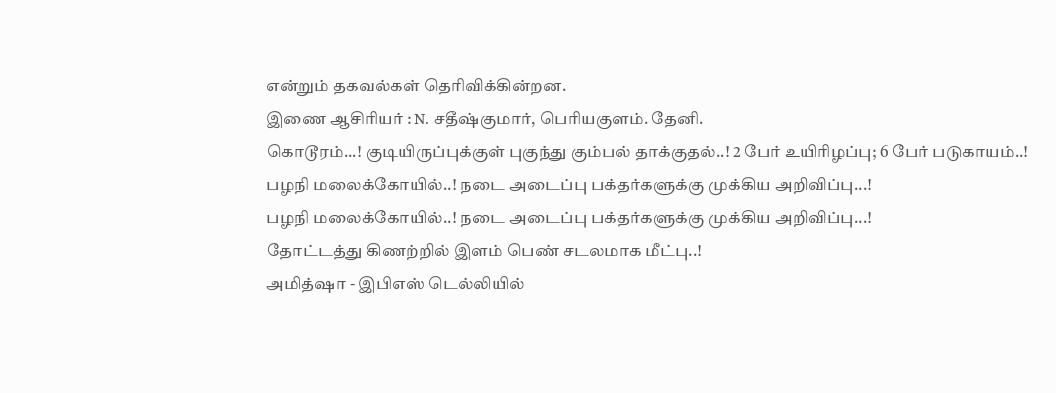என்றும் தகவல்கள் தெரிவிக்கின்றன.
இணை ஆசிரியர் : N. சதீஷ்குமார், பெரியகுளம். தேனி.
கொடூரம்...! குடியிருப்புக்குள் புகுந்து கும்பல் தாக்குதல்..! 2 பேர் உயிரிழப்பு; 6 பேர் படுகாயம்..!
பழநி மலைக்கோயில்..! நடை அடைப்பு பக்தர்களுக்கு முக்கிய அறிவிப்பு...!
பழநி மலைக்கோயில்..! நடை அடைப்பு பக்தர்களுக்கு முக்கிய அறிவிப்பு...!
தோட்டத்து கிணற்றில் இளம் பெண் சடலமாக மீட்பு..!
அமித்ஷா - இபிஎஸ் டெல்லியில்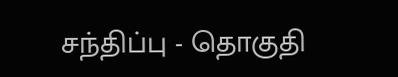சந்திப்பு - தொகுதி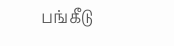பங்கீடு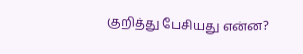குறித்து பேசியது என்ன?